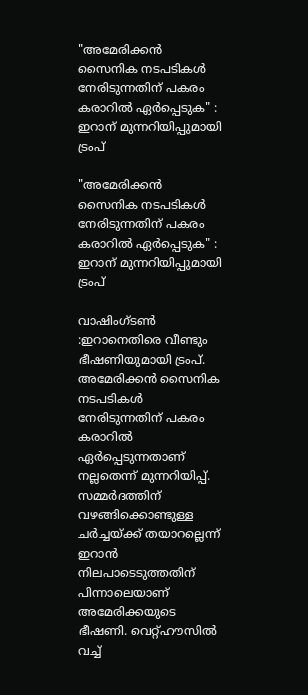"അമേരിക്കൻ സൈനിക നടപടികൾ നേരിടുന്നതിന് പകരം കരാറിൽ ഏർപ്പെടുക" : ഇറാന് മുന്നറിയിപ്പുമായി ട്രംപ്

"അമേരിക്കൻ സൈനിക നടപടികൾ നേരിടുന്നതിന് പകരം കരാറിൽ ഏർപ്പെടുക" : ഇറാന് മുന്നറിയിപ്പുമായി ട്രംപ്

വാഷിംഗ്‌ടൺ :ഇറാനെതിരെ വീണ്ടും ഭീഷണിയുമായി ട്രംപ്. അമേരിക്കൻ സൈനിക നടപടികൾ നേരിടുന്നതിന് പകരം കരാറിൽ ഏർപ്പെടുന്നതാണ് നല്ലതെന്ന് മുന്നറിയിപ്പ്. സമ്മർദത്തിന് വഴങ്ങിക്കൊണ്ടുള്ള ചർച്ചയ്‌ക്ക് തയാറല്ലെന്ന് ഇറാൻ നിലപാടെടുത്തതിന് പിന്നാലെയാണ് അമേരിക്കയുടെ ഭീഷണി. വെറ്റ്‌ഹൗസിൽ വച്ച്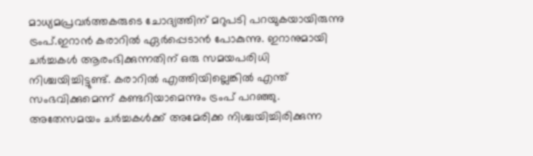മാധ്യമപ്രവർത്തകരുടെ ചോദ്യത്തിന് മറുപടി പറയുകയായിരുന്നു ട്രംപ്.ഇറാൻ കരാറിൽ ഏർപ്പെടാൻ പോകുന്നു. ഇറാനുമായി ചർച്ചകൾ ആരംഭിക്കുന്നതിന് ഒരു സമയപരിധി നിശ്ചയിച്ചിട്ടുണ്ട്. കരാറിൽ എത്തിയില്ലെങ്കിൽ എന്ത് സംഭവിക്കുമെന്ന് കണ്ടറിയാമെന്നും ട്രംപ് പറഞ്ഞു. അതേസമയം ചർച്ചകൾക്ക് അമേരിക്ക നിശ്ചയിച്ചിരിക്കുന്ന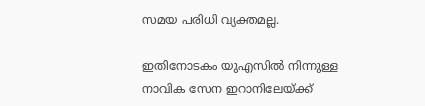സമയ പരിധി വ്യക്തമല്ല.

ഇതിനോടകം യുഎസിൽ നിന്നുള്ള നാവിക സേന ഇറാനിലേയ്‌ക്ക്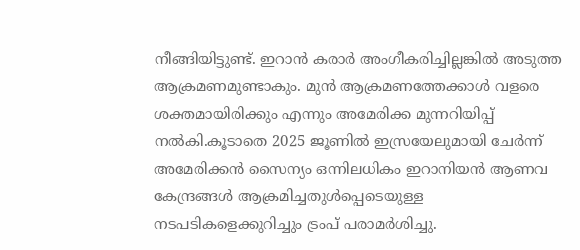നീങ്ങിയിട്ടുണ്ട്. ഇറാൻ കരാർ അംഗീകരിച്ചില്ലങ്കിൽ അടുത്ത ആക്രമണമുണ്ടാകും. മുൻ ആക്രമണത്തേക്കാൾ വളരെ ശക്തമായിരിക്കും എന്നും അമേരിക്ക മുന്നറിയിപ്പ് നൽകി.കൂടാതെ 2025 ജൂണിൽ ഇസ്രയേലുമായി ചേർന്ന് അമേരിക്കൻ സൈന്യം ഒന്നിലധികം ഇറാനിയൻ ആണവ കേന്ദ്രങ്ങൾ ആക്രമിച്ചതുൾപ്പെടെയുള്ള നടപടികളെക്കുറിച്ചും ട്രംപ് പരാമർശിച്ചു.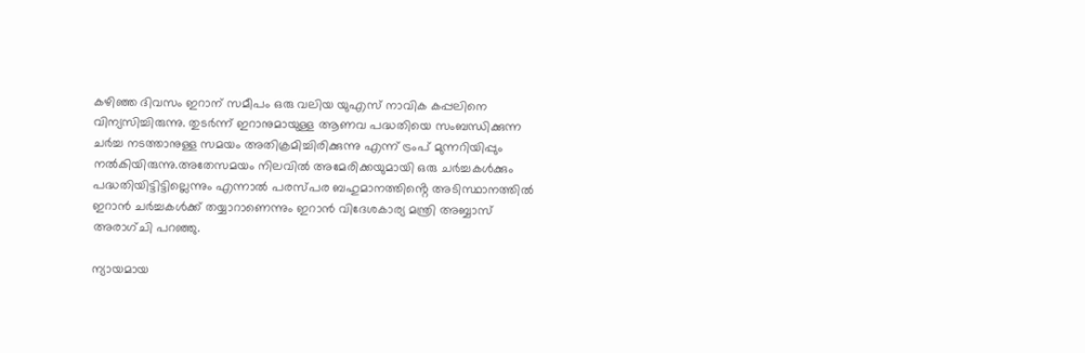കഴിഞ്ഞ ദിവസം ഇറാന് സമീപം ഒരു വലിയ യുഎസ് നാവിക കപ്പലിനെ വിന്യസിച്ചിരുന്നു. തുടർന്ന് ഇറാനുമായുള്ള ആണവ പദ്ധതിയെ സംബന്ധിക്കുന്ന ചർച്ച നടത്താനുള്ള സമയം അതിക്രമിച്ചിരിക്കുന്നു എന്ന് ട്രംപ് മുന്നറിയിപ്പും നൽകിയിരുന്നു.അതേസമയം നിലവിൽ അമേരിക്കയുമായി ഒരു ചർച്ചകൾക്കും പദ്ധതിയിട്ടിട്ടില്ലെന്നും എന്നാൽ പരസ്‌പര ബഹുമാനത്തിൻ്റെ അടിസ്ഥാനത്തിൽ ഇറാൻ ചർച്ചകൾക്ക് തയ്യാറാണെന്നും ഇറാൻ വിദേശകാര്യ മന്ത്രി അബ്ബാസ് അരാഗ്‌ചി പറഞ്ഞു.

ന്യായമായ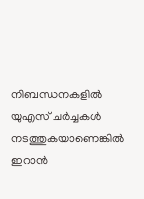നിബന്ധനകളിൽ യുഎസ്‌ ചർച്ചകൾ നടത്തുകയാണെങ്കിൽ ഇറാൻ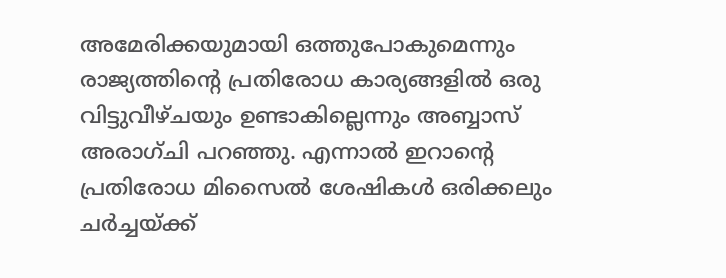അമേരിക്കയുമായി ഒത്തുപോകുമെന്നും രാജ്യത്തിൻ്റെ പ്രതിരോധ കാര്യങ്ങളിൽ ഒരു വിട്ടുവീഴ്‌ചയും ഉണ്ടാകില്ലെന്നും അബ്ബാസ് അരാഗ്‌ചി പറഞ്ഞു. എന്നാൽ ഇറാൻ്റെ പ്രതിരോധ മിസൈൽ ശേഷികൾ ഒരിക്കലും ചർച്ചയ്‌ക്ക്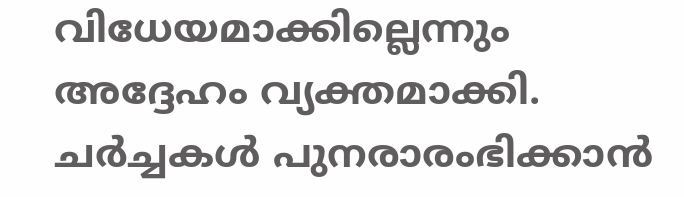വിധേയമാക്കില്ലെന്നും അദ്ദേഹം വ്യക്തമാക്കി. ചർച്ചകൾ പുനരാരംഭിക്കാൻ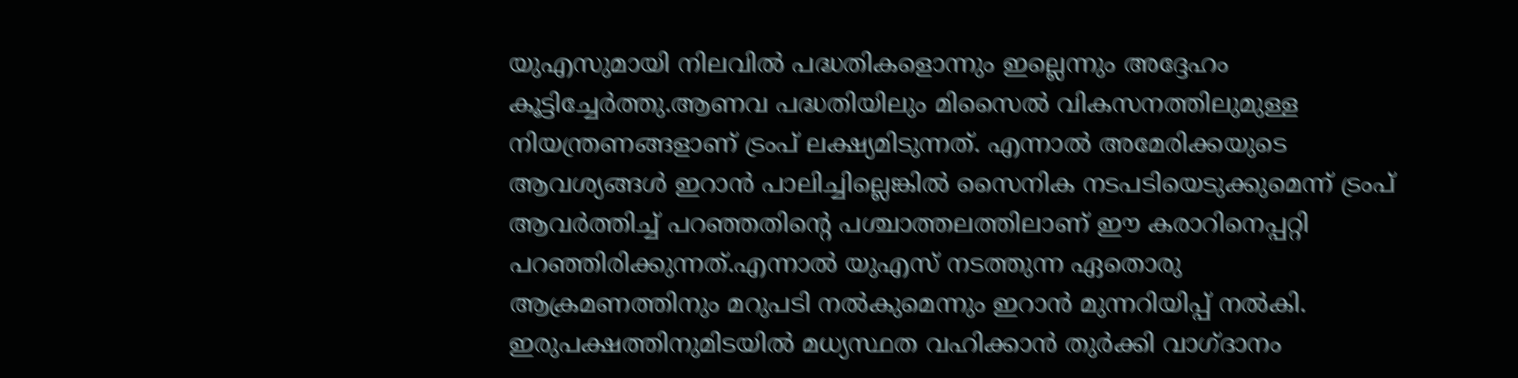യുഎസുമായി നിലവിൽ പദ്ധതികളൊന്നും ഇല്ലെന്നും അദ്ദേഹം കൂട്ടിച്ചേർത്തു.ആണവ പദ്ധതിയിലും മിസൈൽ വികസനത്തിലുമുള്ള നിയന്ത്രണങ്ങളാണ് ട്രംപ് ലക്ഷ്യമിടുന്നത്. എന്നാൽ അമേരിക്കയുടെ ആവശ്യങ്ങൾ ഇറാൻ പാലിച്ചില്ലെങ്കിൽ സൈനിക നടപടിയെടുക്കുമെന്ന് ട്രംപ് ആവർത്തിച്ച് പറഞ്ഞതിൻ്റെ പശ്ചാത്തലത്തിലാണ് ഈ കരാറിനെപ്പറ്റി പറഞ്ഞിരിക്കുന്നത്.എന്നാൽ യുഎസ് നടത്തുന്ന ഏതൊരു ആക്രമണത്തിനും മറുപടി നൽകുമെന്നും ഇറാൻ മുന്നറിയിപ്പ് നൽകി. ഇരുപക്ഷത്തിനുമിടയിൽ മധ്യസ്ഥത വഹിക്കാൻ തുർക്കി വാഗ്‌ദാനം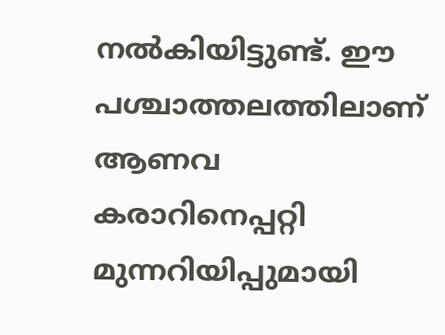നൽകിയിട്ടുണ്ട്. ഈ പശ്ചാത്തലത്തിലാണ് ആണവ കരാറിനെപ്പറ്റി മുന്നറിയിപ്പുമായി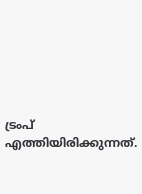ട്രംപ് എത്തിയിരിക്കുന്നത്.